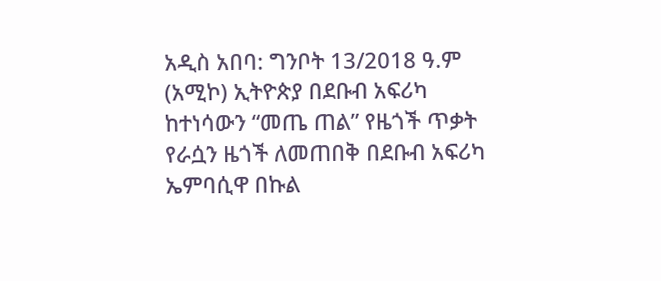አዲስ አበባ: ግንቦት 13/2018 ዓ.ም (አሚኮ) ኢትዮጵያ በደቡብ አፍሪካ ከተነሳውን “መጤ ጠል” የዜጎች ጥቃት የራሷን ዜጎች ለመጠበቅ በደቡብ አፍሪካ ኤምባሲዋ በኩል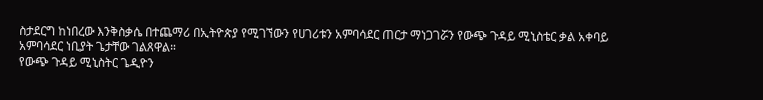ስታደርግ ከነበረው እንቅስቃሴ በተጨማሪ በኢትዮጵያ የሚገኘውን የሀገሪቱን አምባሳደር ጠርታ ማነጋገሯን የውጭ ጉዳይ ሚኒስቴር ቃል አቀባይ አምባሳደር ነቢያት ጌታቸው ገልጸዋል።
የውጭ ጉዳይ ሚኒስትር ጌዲዮን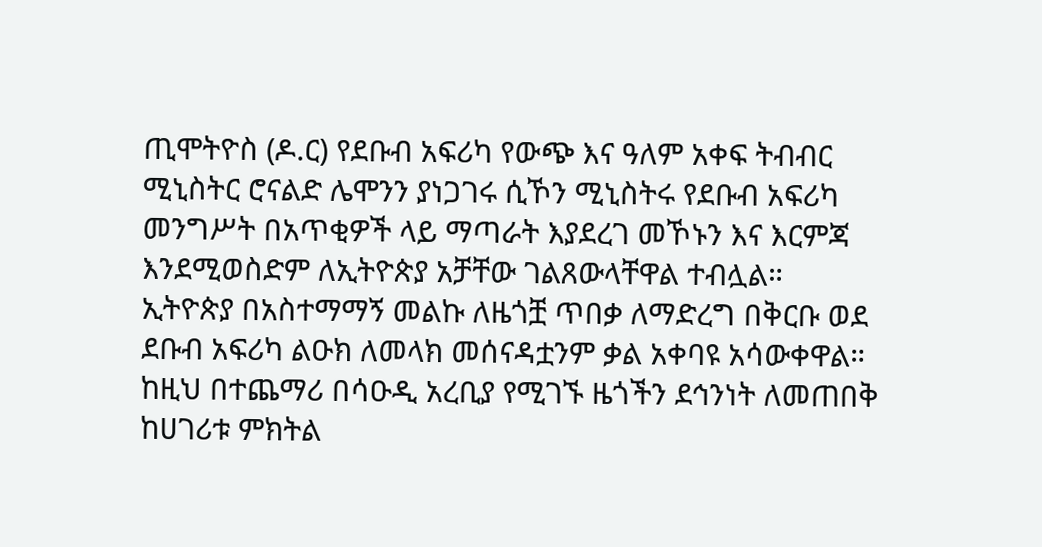ጢሞትዮስ (ዶ.ር) የደቡብ አፍሪካ የውጭ እና ዓለም አቀፍ ትብብር ሚኒስትር ሮናልድ ሌሞንን ያነጋገሩ ሲኾን ሚኒስትሩ የደቡብ አፍሪካ መንግሥት በአጥቂዎች ላይ ማጣራት እያደረገ መኾኑን እና እርምጃ እንደሚወስድም ለኢትዮጵያ አቻቸው ገልጸውላቸዋል ተብሏል።
ኢትዮጵያ በአስተማማኝ መልኩ ለዜጎቿ ጥበቃ ለማድረግ በቅርቡ ወደ ደቡብ አፍሪካ ልዑክ ለመላክ መሰናዳቷንም ቃል አቀባዩ አሳውቀዋል።
ከዚህ በተጨማሪ በሳዑዲ አረቢያ የሚገኙ ዜጎችን ደኅንነት ለመጠበቅ ከሀገሪቱ ምክትል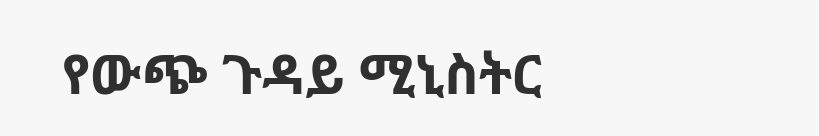የውጭ ጉዳይ ሚኒስትር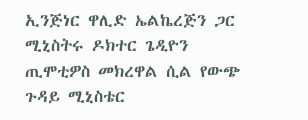ኢንጅነር ዋሊድ ኤልኬረጅን ጋር ሚኒስትሩ ዶክተር ጌዲዮን ጢሞቲዎስ መክረዋል ሲል የውጭ ጉዳይ ሚኒስቴር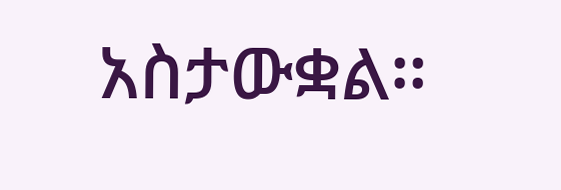አስታውቋል።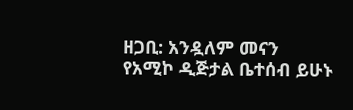ዘጋቢ: አንዷለም መናን
የአሚኮ ዲጅታል ቤተሰብ ይሁኑ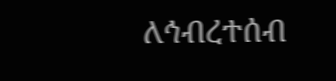ለኅብረተሰብ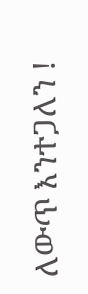ለውጥ እንተጋለን !